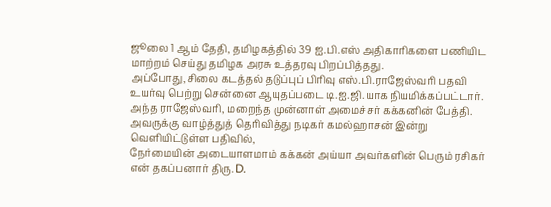ஜூலை 1 ஆம் தேதி, தமிழகத்தில் 39 ஐ.பி.எஸ் அதிகாரிகளை பணியிட மாற்றம் செய்து தமிழக அரசு உத்தரவு பிறப்பித்தது.
அப்போது,சிலை கடத்தல் தடுப்புப் பிரிவு எஸ்.பி.ராஜேஸ்வரி பதவி உயர்வு பெற்று சென்னை ஆயுதப்படை டி.ஐ.ஜி.யாக நியமிக்கப்பட்டார்.
அந்த ராஜேஸ்வரி, மறைந்த முன்னாள் அமைச்சர் கக்கனின் பேத்தி. அவருக்கு வாழ்த்துத் தெரிவித்து நடிகர் கமல்ஹாசன் இன்று வெளியிட்டுள்ள பதிவில்,
நேர்மையின் அடையாளமாம் கக்கன் அய்யா அவர்களின் பெரும் ரசிகர் என் தகப்பனார் திரு. D.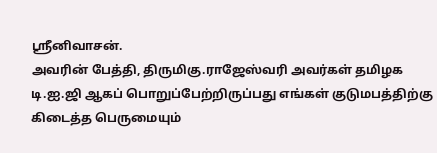ஸ்ரீனிவாசன்.
அவரின் பேத்தி, திருமிகு.ராஜேஸ்வரி அவர்கள் தமிழக டி.ஐ.ஜி ஆகப் பொறுப்பேற்றிருப்பது எங்கள் குடுமபத்திற்கு கிடைத்த பெருமையும்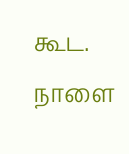கூட.
நாளை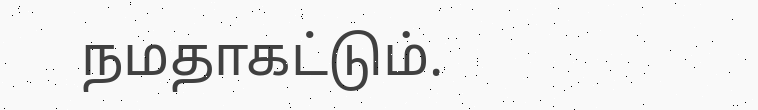நமதாகட்டும்.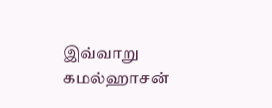இவ்வாறு கமல்ஹாசன்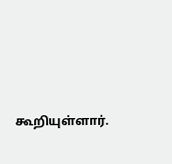கூறியுள்ளார்.